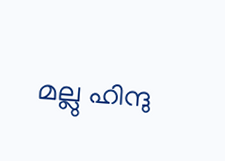മല്ലു ഹിന്ദു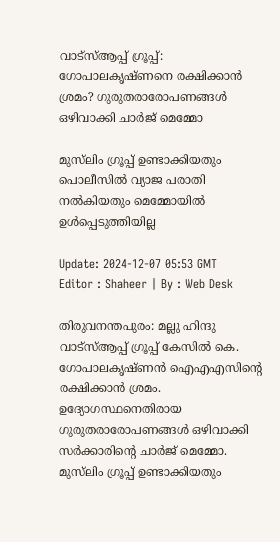വാട്‌സ്ആപ്പ് ഗ്രൂപ്പ്: ഗോപാലകൃഷ്ണനെ രക്ഷിക്കാൻ ശ്രമം? ഗുരുതരാരോപണങ്ങൾ ഒഴിവാക്കി ചാർജ് മെമ്മോ

മുസ്‌ലിം ഗ്രൂപ്പ് ഉണ്ടാക്കിയതും പൊലീസിൽ വ്യാജ പരാതി നൽകിയതും മെമ്മോയിൽ ഉൾപ്പെടുത്തിയില്ല

Update: 2024-12-07 05:53 GMT
Editor : Shaheer | By : Web Desk

തിരുവനന്തപുരം: മല്ലു ഹിന്ദു വാട്‌സ്ആപ്പ് ഗ്രൂപ്പ് കേസിൽ കെ. ഗോപാലകൃഷ്ണൻ ഐഎഎസിന്റെ രക്ഷിക്കാൻ ശ്രമം. ഉദ്യോഗസ്ഥനെതിരായ ഗുരുതരാരോപണങ്ങൾ ഒഴിവാക്കി സർക്കാരിന്റെ ചാർജ് മെമ്മോ. മുസ്‌ലിം ഗ്രൂപ്പ് ഉണ്ടാക്കിയതും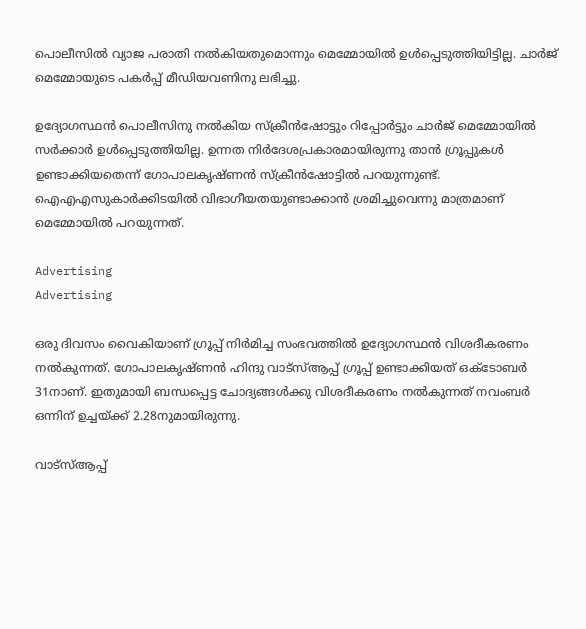പൊലീസിൽ വ്യാജ പരാതി നൽകിയതുമൊന്നും മെമ്മോയിൽ ഉൾപ്പെടുത്തിയിട്ടില്ല. ചാർജ് മെമ്മോയുടെ പകർപ്പ് മീഡിയവണിനു ലഭിച്ചു.

ഉദ്യോഗസ്ഥൻ പൊലീസിനു നൽകിയ സ്‌ക്രീൻഷോട്ടും റിപ്പോർട്ടും ചാർജ് മെമ്മോയിൽ സർക്കാർ ഉൾപ്പെടുത്തിയില്ല. ഉന്നത നിർദേശപ്രകാരമായിരുന്നു താൻ ഗ്രൂപ്പുകൾ ഉണ്ടാക്കിയതെന്ന് ഗോപാലകൃഷ്ണൻ സ്‌ക്രീൻഷോട്ടിൽ പറയുന്നുണ്ട്. ഐഎഎസുകാർക്കിടയിൽ വിഭാഗീയതയുണ്ടാക്കാൻ ശ്രമിച്ചുവെന്നു മാത്രമാണ് മെമ്മോയിൽ പറയുന്നത്.

Advertising
Advertising

ഒരു ദിവസം വൈകിയാണ് ഗ്രൂപ്പ് നിർമിച്ച സംഭവത്തിൽ ഉദ്യോഗസ്ഥൻ വിശദീകരണം നൽകുന്നത്. ഗോപാലകൃഷ്ണൻ ഹിന്ദു വാട്‌സ്ആപ്പ് ഗ്രൂപ്പ് ഉണ്ടാക്കിയത് ഒക്ടോബർ 31നാണ്. ഇതുമായി ബന്ധപ്പെട്ട ചോദ്യങ്ങൾക്കു വിശദീകരണം നൽകുന്നത് നവംബർ ഒന്നിന് ഉച്ചയ്ക്ക് 2.28നുമായിരുന്നു.

വാട്‌സ്ആപ്പ്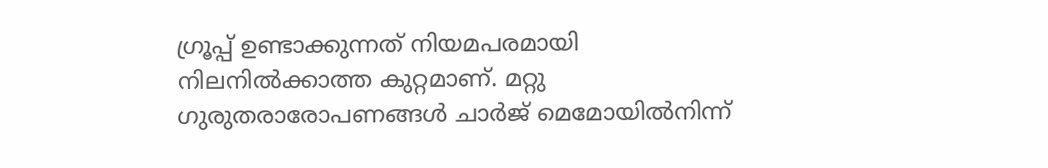ഗ്രൂപ്പ് ഉണ്ടാക്കുന്നത് നിയമപരമായി നിലനിൽക്കാത്ത കുറ്റമാണ്. മറ്റു ഗുരുതരാരോപണങ്ങൾ ചാർജ് മെമോയിൽനിന്ന്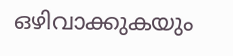ഒഴിവാക്കുകയും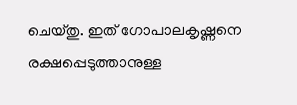ചെയ്തു. ഇത് ഗോപാലകൃഷ്ണനെ രക്ഷപ്പെടുത്താനുള്ള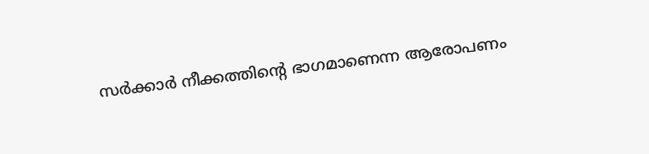സർക്കാർ നീക്കത്തിന്റെ ഭാഗമാണെന്ന ആരോപണം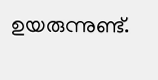ഉയരുന്നുണ്ട്.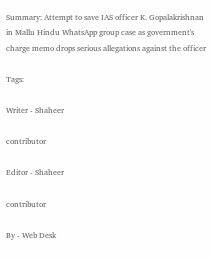Summary: Attempt to save IAS officer K. Gopalakrishnan in Mallu Hindu WhatsApp group case as government's charge memo drops serious allegations against the officer

Tags:

Writer - Shaheer

contributor

Editor - Shaheer

contributor

By - Web Desk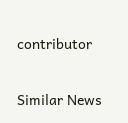contributor

Similar News